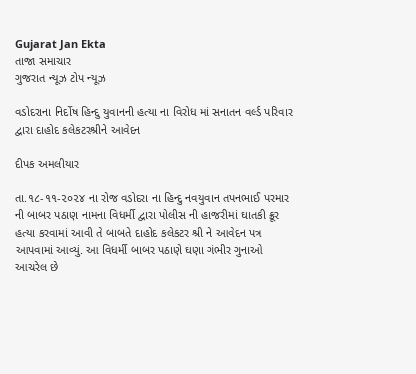Gujarat Jan Ekta
તાજા સમાચાર
ગુજરાત ન્યૂઝ ટોપ ન્યૂઝ

વડોદરાના નિર્દોષ હિન્દુ યુવાનની હત્યા ના વિરોધ માં સનાતન વર્લ્ડ પરિવાર દ્વારા દાહોદ કલેકટરશ્રીને આવેદન

દીપક અમલીયાર

તા.૧૮-૧૧-૨૦૨૪ ના રોજ વડોદરા ના હિન્દુ નવયુવાન તપનભાઈ પરમાર ની બાબર પઠાણ નામના વિધર્મી દ્વારા પોલીસ ની હાજરીમાં ઘાતકી ક્રૂર હત્યા કરવામાં આવી તે બાબતે દાહોદ કલેકટર શ્રી ને આવેદન પત્ર આપવામાં આવ્યું. આ વિધર્મી બાબર પઠાણે ઘણા ગંભીર ગુનાઓ આચરેલ છે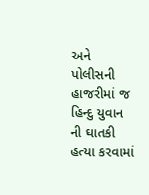અને પોલીસની હાજરીમાં જ હિન્દુ યુવાન ની ઘાતકી હત્યા કરવામાં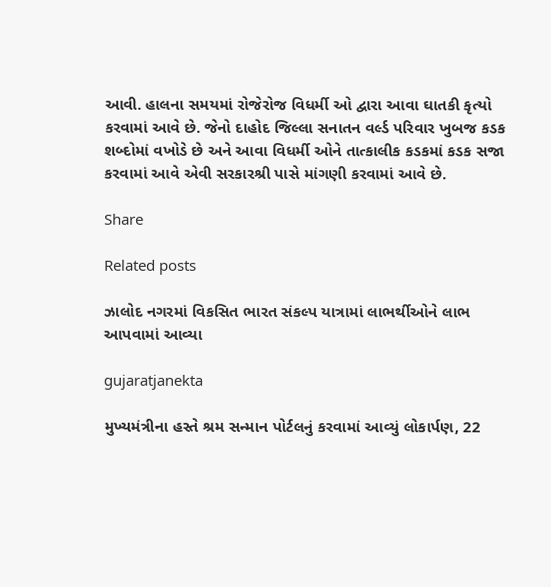આવી. હાલના સમયમાં રોજેરોજ વિધર્મી ઓ દ્વારા આવા ઘાતકી કૃત્યો કરવામાં આવે છે. જેનો દાહોદ જિલ્લા સનાતન વર્લ્ડ પરિવાર ખુબજ કડક શબ્દોમાં વખોડે છે અને આવા વિધર્મી ઓને તાત્કાલીક કડકમાં કડક સજા કરવામાં આવે એવી સરકારશ્રી પાસે માંગણી કરવામાં આવે છે.

Share

Related posts

ઝાલોદ નગરમાં વિકસિત ભારત સંકલ્પ યાત્રામાં લાભર્થીઓને લાભ આપવામાં આવ્યા

gujaratjanekta

મુખ્યમંત્રીના હસ્તે શ્રમ સન્માન પોર્ટલનું કરવામાં આવ્યું લોકાર્પણ, 22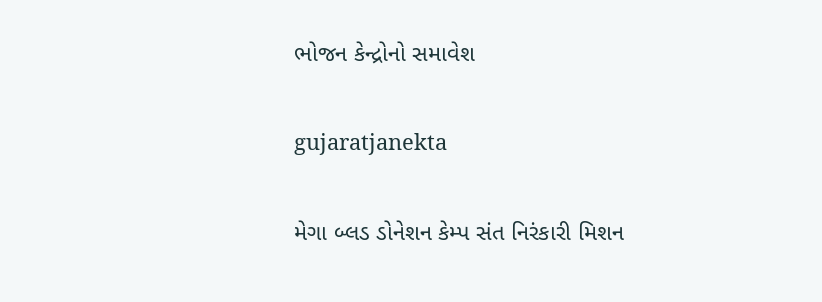ભોજન કેન્દ્રોનો સમાવેશ

gujaratjanekta

મેગા બ્લડ ડોનેશન કેમ્પ સંત નિરંકારી મિશન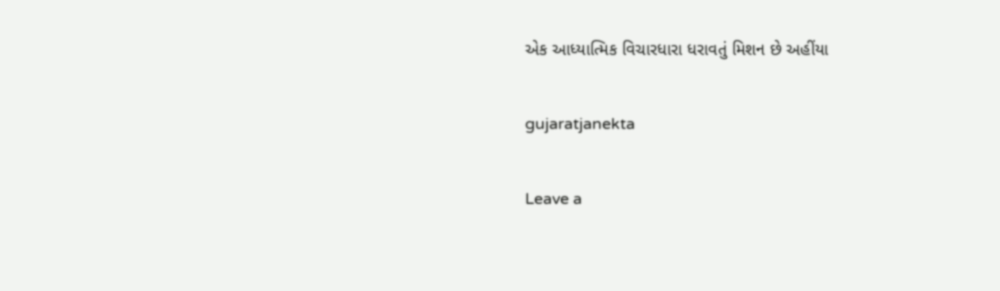એક આધ્યાત્મિક વિચારધારા ધરાવતું મિશન છે અહીંયા

gujaratjanekta

Leave a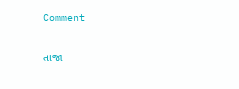Comment

તાજા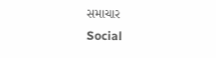સમાચાર
Social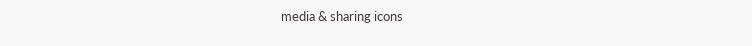media & sharing icons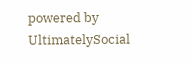powered by UltimatelySocial